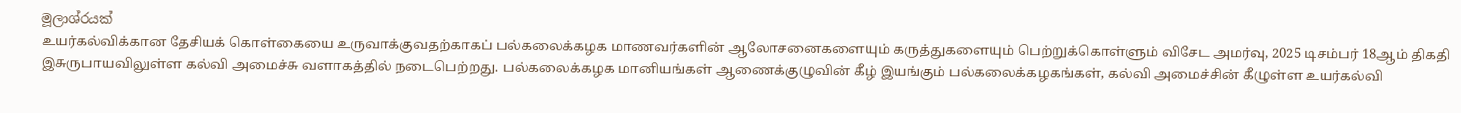මූලාශ්රයක්
உயர்கல்விக்கான தேசியக் கொள்கையை உருவாக்குவதற்காகப் பல்கலைக்கழக மாணவர்களின் ஆலோசனைகளையும் கருத்துகளையும் பெற்றுக்கொள்ளும் விசேட அமர்வு, 2025 டிசம்பர் 18ஆம் திகதி இசுருபாயவிலுள்ள கல்வி அமைச்சு வளாகத்தில் நடைபெற்றது. பல்கலைக்கழக மானியங்கள் ஆணைக்குழுவின் கீழ் இயங்கும் பல்கலைக்கழகங்கள், கல்வி அமைச்சின் கீழுள்ள உயர்கல்வி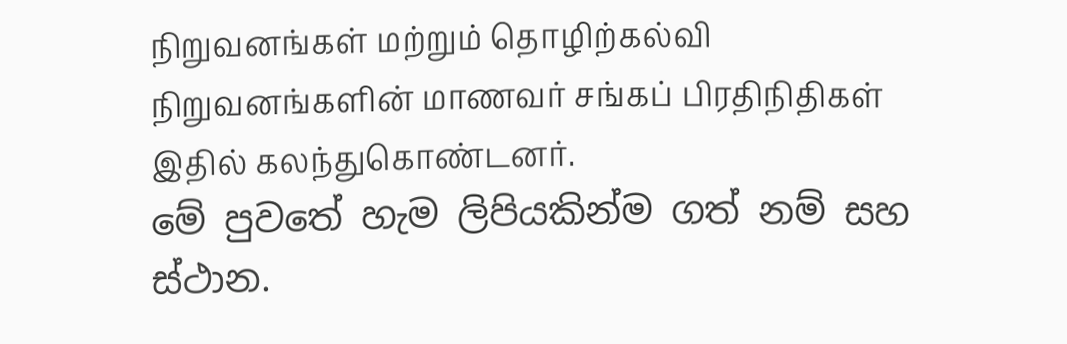நிறுவனங்கள் மற்றும் தொழிற்கல்வி நிறுவனங்களின் மாணவர் சங்கப் பிரதிநிதிகள் இதில் கலந்துகொண்டனர்.
මේ පුවතේ හැම ලිපියකින්ම ගත් නම් සහ ස්ථාන.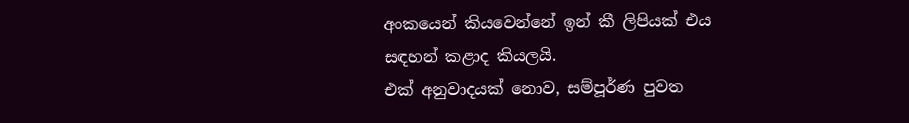අංකයෙන් කියවෙන්නේ ඉන් කී ලිපියක් එය සඳහන් කළාද කියලයි.
එක් අනුවාදයක් නොව, සම්පූර්ණ පුවත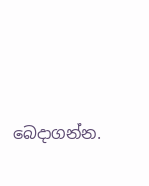බෙදාගන්න.